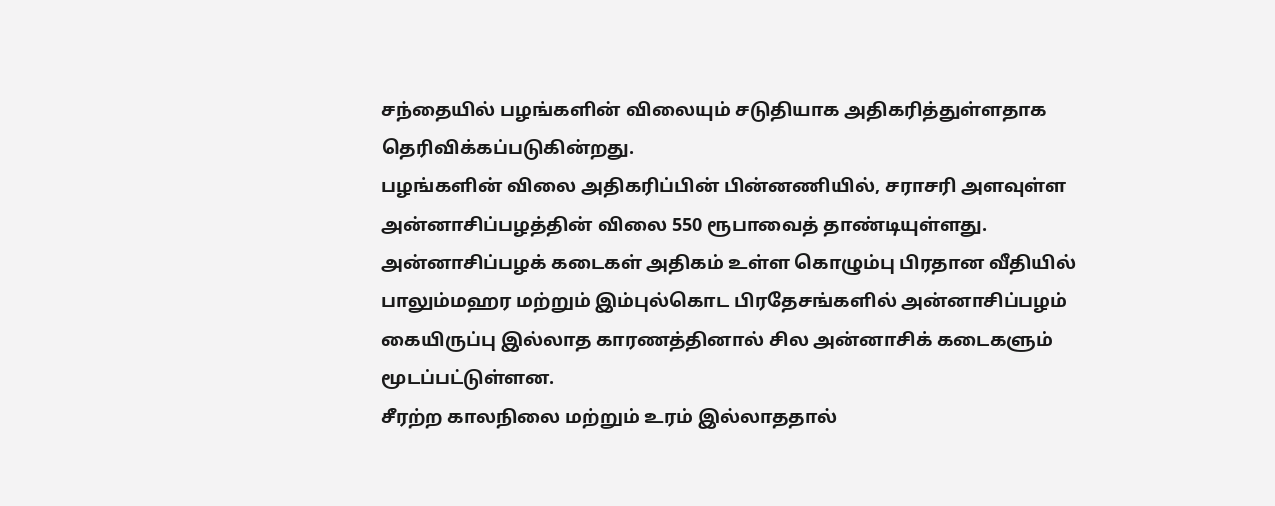சந்தையில் பழங்களின் விலையும் சடுதியாக அதிகரித்துள்ளதாக தெரிவிக்கப்படுகின்றது.
பழங்களின் விலை அதிகரிப்பின் பின்னணியில், சராசரி அளவுள்ள அன்னாசிப்பழத்தின் விலை 550 ரூபாவைத் தாண்டியுள்ளது.
அன்னாசிப்பழக் கடைகள் அதிகம் உள்ள கொழும்பு பிரதான வீதியில் பாலும்மஹர மற்றும் இம்புல்கொட பிரதேசங்களில் அன்னாசிப்பழம் கையிருப்பு இல்லாத காரணத்தினால் சில அன்னாசிக் கடைகளும் மூடப்பட்டுள்ளன.
சீரற்ற காலநிலை மற்றும் உரம் இல்லாததால்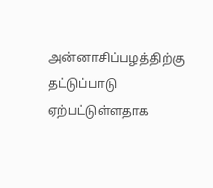அன்னாசிப்பழத்திற்கு தட்டுப்பாடு ஏற்பட்டுள்ளதாக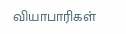வியாபாரிகள்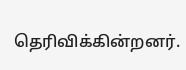தெரிவிக்கின்றனர்.